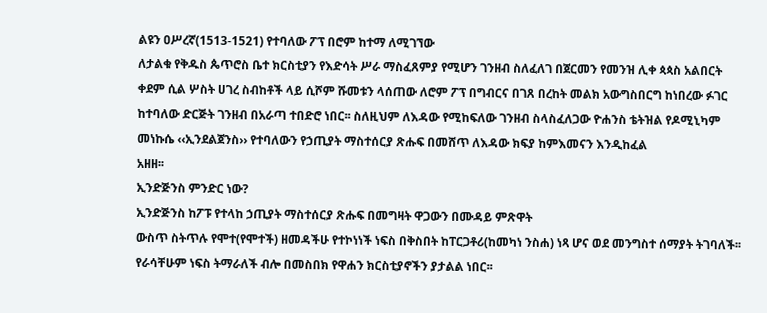ልዩን ዐሥረኛ(1513-1521) የተባለው ፖፕ በሮም ከተማ ለሚገኘው
ለታልቁ የቅዱስ ጴጥሮስ ቤተ ክርስቲያን የእድሳት ሥራ ማስፈጸምያ የሚሆን ገንዘብ ስለፈለገ በጀርመን የመንዝ ሊቀ ጳጳስ አልበርት
ቀደም ሲል ሦስት ሀገረ ስብከቶች ላይ ሲሾም ሹመቱን ላሰጠው ለሮም ፖፕ በግብርና በገጸ በረከት መልክ አውግስበርግ ከነበረው ፉገር
ከተባለው ድርጅት ገንዘብ በአራጣ ተበድሮ ነበር፡፡ ስለዚህም ለእዳው የሚከፍለው ገንዘብ ስላስፈለጋው ዮሐንስ ቴትዝል የዶሚኒካም
መነኩሴ ‹‹ኢንደልጀንስ›› የተባለውን የኃጢያት ማስተሰርያ ጽሑፍ በመሸጥ ለእዳው ክፍያ ከምእመናን እንዲከፈል
አዘዘ፡፡
ኢንድጅንስ ምንድር ነው?
ኢንድጅንስ ከፖፑ የተላከ ኃጢያት ማስተሰርያ ጽሑፍ በመግዛት ዋጋውን በሙዳይ ምጽዋት
ውስጥ ስትጥሉ የሞተ(የሞተች) ዘመዳችሁ የተኮነነች ነፍስ በቅስበት ከፐርጋቶሪ(ከመካነ ንስሐ) ነጻ ሆና ወደ መንግስተ ሰማያት ትገባለች፡፡
የራሳቸሁም ነፍስ ትማራለች ብሎ በመስበክ የዋሐን ክርስቲያኖችን ያታልል ነበር፡፡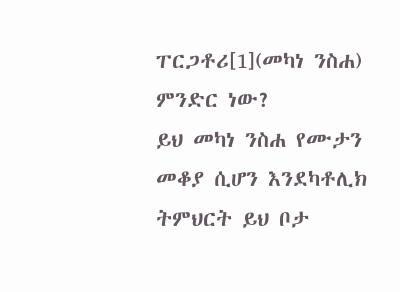ፐርጋቶሪ[1](መካነ ንስሐ) ምንድር ነው?
ይህ መካነ ንስሐ የሙታን መቆያ ሲሆን እንደካቶሊክ ትምህርት ይህ ቦታ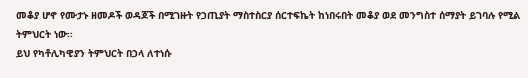መቆያ ሆኖ የሙታኑ ዘመዶች ወዳጆች በሚገዙት የኃጢያት ማስተስርያ ሰርተፍኬት ከነበሩበት መቆያ ወደ መንግስተ ሰማያት ይገባሉ የሚል
ትምህርት ነው፡፡
ይህ የካቶሊካዊያን ትምህርት በኃላ ለተነሱ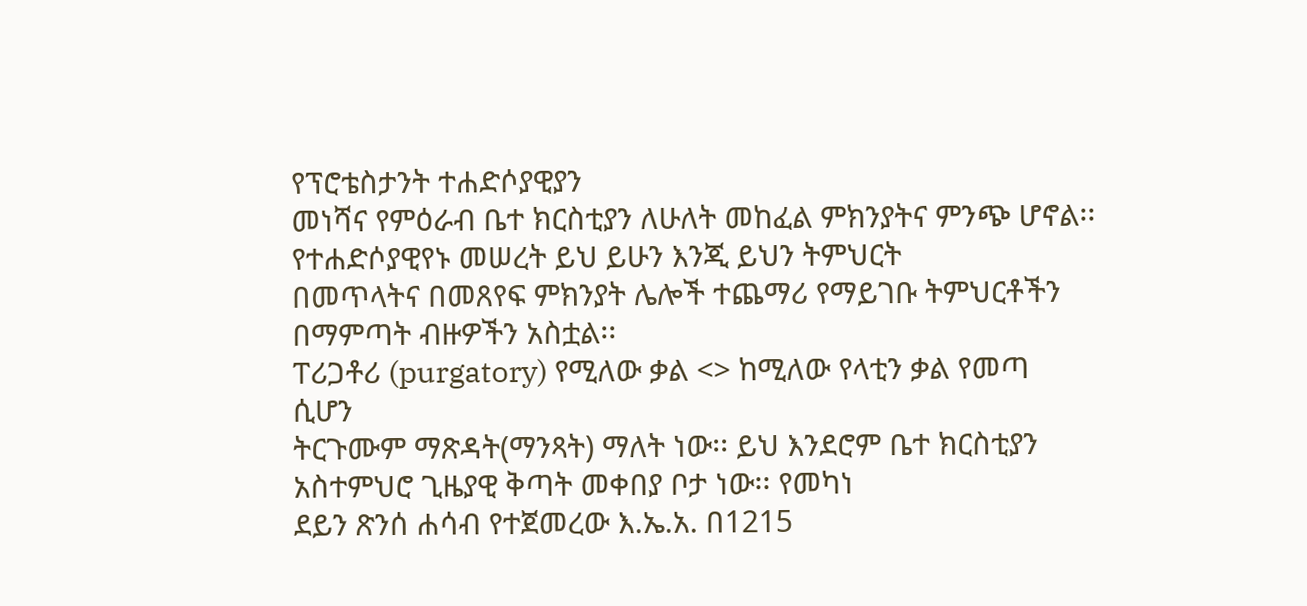የፕሮቴስታንት ተሐድሶያዊያን
መነሻና የምዕራብ ቤተ ክርስቲያን ለሁለት መከፈል ምክንያትና ምንጭ ሆኖል፡፡ የተሐድሶያዊየኑ መሠረት ይህ ይሁን እንጂ ይህን ትምህርት
በመጥላትና በመጸየፍ ምክንያት ሌሎች ተጨማሪ የማይገቡ ትምህርቶችን በማምጣት ብዙዎችን አስቷል፡፡
ፐሪጋቶሪ (purgatory) የሚለው ቃል <> ከሚለው የላቲን ቃል የመጣ ሲሆን
ትርጉሙም ማጽዳት(ማንጻት) ማለት ነው፡፡ ይህ እንደሮም ቤተ ክርስቲያን አስተምህሮ ጊዜያዊ ቅጣት መቀበያ ቦታ ነው፡፡ የመካነ
ደይን ጽንሰ ሐሳብ የተጀመረው እ.ኤ.አ. በ1215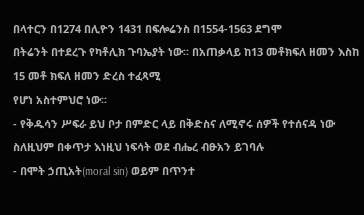በላተርን በ1274 በሊዮን 1431 በፍሎሬንስ በ1554-1563 ደግሞ
በትሬንት በተደረጉ የካቶሊክ ጉባኤያት ነው፡፡ በአጠቃላይ ከ13 መቶክፍለ ዘመን እስከ 15 መቶ ክፍለ ዘመን ድረስ ተፈጻሚ
የሆነ አስተምህሮ ነው፡፡
- የቅዱሳን ሥፍራ ይህ ቦታ በምድር ላይ በቅድስና ለሚኖሩ ሰዎች የተሰናዳ ነው ስለዚህም በቀጥታ እነዚህ ነፍሳት ወደ ብሔረ ብፁአን ይገባሉ
- በሞት ኃጢአት(moral sin) ወይም በጥንተ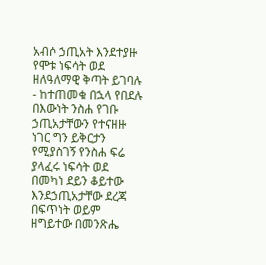አብሶ ኃጢአት እንደተያዙ የሞቱ ነፍሳት ወደ ዘለዓለማዊ ቅጣት ይገባሉ
- ከተጠመቁ በኋላ የበደሉ በእውነት ንስሐ የገቡ ኃጢአታቸውን የተናዘዙ ነገር ግን ይቅርታን የሚያስገኝ የንስሐ ፍሬ ያላፈሩ ነፍሳት ወደ በመካነ ደይን ቆይተው እንደኃጢአታቸው ደረጃ በፍጥነት ወይም ዘግይተው በመንጽሔ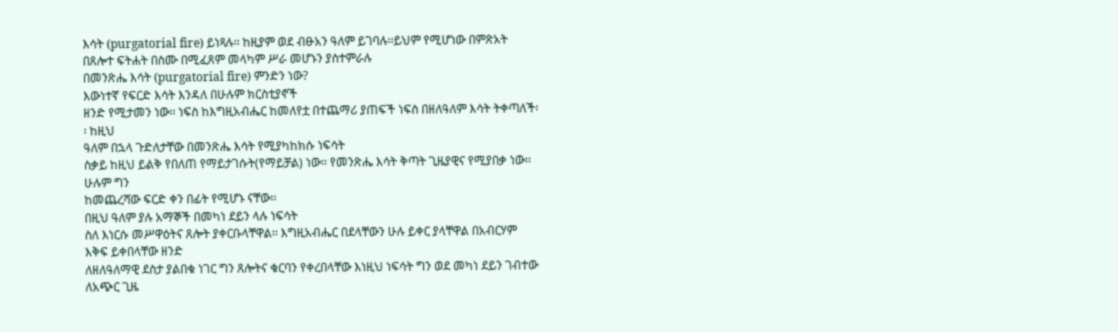እሳት (purgatorial fire) ይነጻሉ፡፡ ከዚያም ወደ ብፁአን ዓለም ይገባሉ፡፡ይህም የሚሆነው በምጽአት በጸሎተ ፍትሐት በስሙ በሚፈጸም መላካም ሥራ መሆኑን ያስተምራሉ
በመንጽሔ እሳት (purgatorial fire) ምንድን ነው?
እውነተኛ የፍርድ እሳት እንዳለ በሁሉም ክርስቲያኖች
ዘንድ የሚታመን ነው፡፡ ነፍስ ከእግዚአብሔር ከመለየቷ በተጨማሪ ያጠፍች ነፍስ በዘለዓለም እሳት ትቀጣለች፡፡ ከዚህ
ዓለም በኋላ ጉድለታቸው በመንጽሔ እሳት የሚያካከክሱ ነፍሳት
ስቃይ ከዚህ ይልቅ የበለጠ የማይታገሱት(የማይቻል) ነው፡፡ የመንጽሔ እሳት ቅጣት ጊዜያዊና የሚያበቃ ነው፡፡ ሁሉም ግን
ከመጨረሻው ፍርድ ቀን በፊት የሚሆኑ ናቸው፡፡
በዚህ ዓለም ያሉ አማኞች በመካነ ደይን ላሉ ነፍሳት
ስለ እነርሱ መሥዋዕትና ጸሎት ያቀርቡላቸዋል፡፡ እግዚአብሔር በደላቸውን ሁሉ ይቀር ያላቸዋል በአብርሃም እቅፍ ይቀበላቸው ዘንድ
ለዘለዓለማዊ ደስታ ያልበቁ ነገር ግን ጸሎትና ቁርባን የቀረበላቸው እነዚህ ነፍሳት ግን ወደ መካነ ደይን ገብተው ለአጭር ጊዜ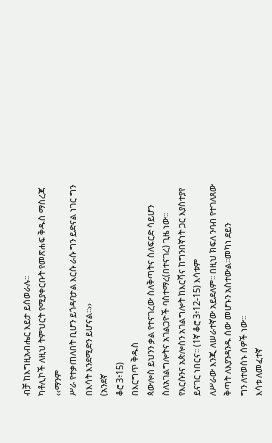ብቻ ከእግዚአብሔር እይታ ይሰወራሉ፡፡
ካቶሊኮች ለዚህ ትምህርት የሚያቀርቡት የመጽሐፍ ቅዱስ ማስረጃ
‹‹ማንም
ሥራ የተቃጠለበት ቢሆን ይጎዳባታል እርሱ ራሱ ግን ይድናል ነገር ግን በእሳት እንደሚድን ይሆናል፡፡››
(አንደኛ
ቆሮ 3፥15)
በእርግጥ ቅዱስ
ጳውሎስ ይህንን ቃል የተናገረው ስለቅጣትና ስለፍርድ ሳይሆን ስለአገልግሎትና አገልጋዮች ባስተማረ(በተናገረ) ጊዜ ነው፡፡
የእርሱንና አጵሎስን አገልግሎት ከእርሻና ከግንበኛነት ጋር እያስተያየ ይናገር ነበርና፡፡ (1ኛ ቆሮ 3፥12-15) እሳቱም
ለሥራው እንጂ ለሠራተኛው አይደለም፡፡ በዚህ ክፍለ ንባብ የተገለጸው ቅጣት ለእያንዳንዱ ሰው መሆኑን አስተውል፡፡መካነ ደይን
ግን ለተወሰኑ ሰዎች ነው፡፡
እሳቱ ለመፈተኛ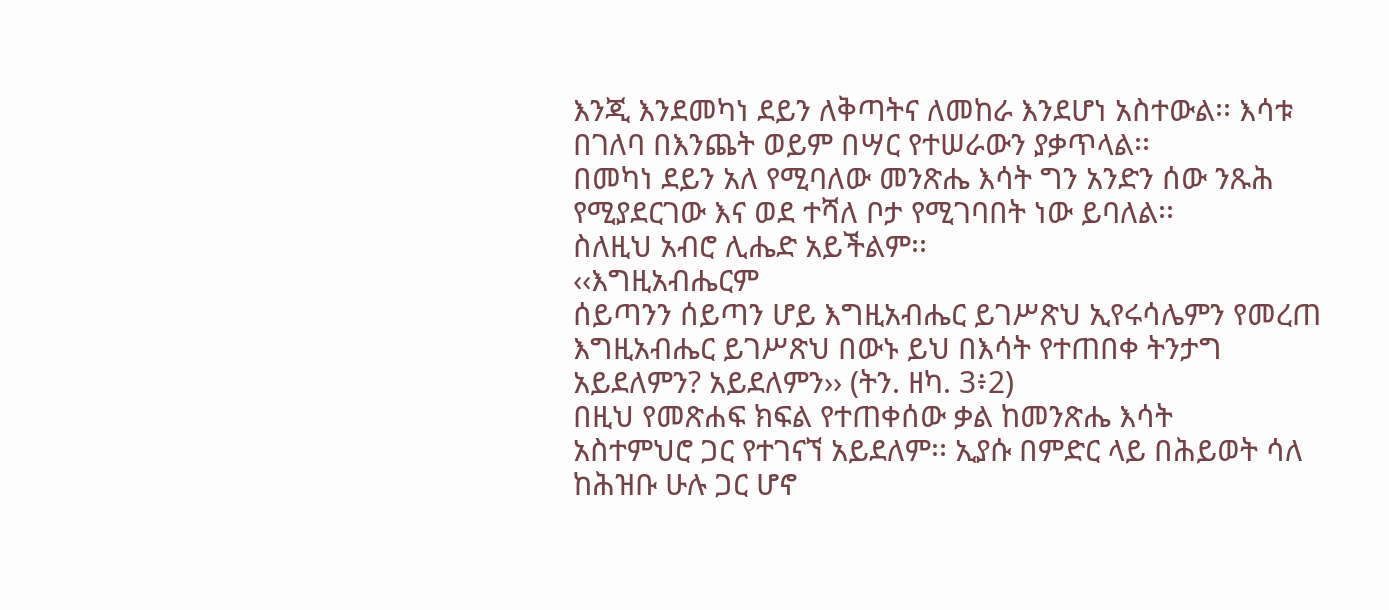እንጂ እንደመካነ ደይን ለቅጣትና ለመከራ እንደሆነ አስተውል፡፡ እሳቱ በገለባ በእንጨት ወይም በሣር የተሠራውን ያቃጥላል፡፡
በመካነ ደይን አለ የሚባለው መንጽሔ እሳት ግን አንድን ሰው ንጹሕ የሚያደርገው እና ወደ ተሻለ ቦታ የሚገባበት ነው ይባለል፡፡
ስለዚህ አብሮ ሊሔድ አይችልም፡፡
‹‹እግዚአብሔርም
ሰይጣንን ሰይጣን ሆይ እግዚአብሔር ይገሥጽህ ኢየሩሳሌምን የመረጠ እግዚአብሔር ይገሥጽህ በውኑ ይህ በእሳት የተጠበቀ ትንታግ
አይደለምን? አይደለምን›› (ትን. ዘካ. 3፥2)
በዚህ የመጽሐፍ ክፍል የተጠቀሰው ቃል ከመንጽሔ እሳት
አስተምህሮ ጋር የተገናኘ አይደለም፡፡ ኢያሱ በምድር ላይ በሕይወት ሳለ ከሕዝቡ ሁሉ ጋር ሆኖ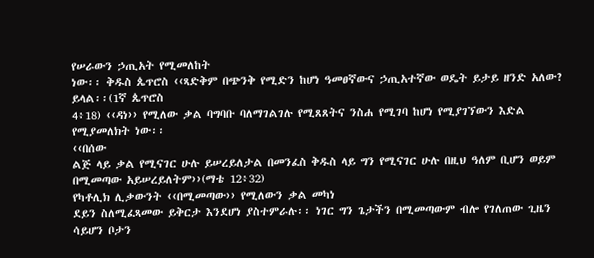የሠራውን ኃጢአት የሚመለከት
ነው፡፡ ቅዱስ ጴጥሮስ ‹‹ጻድቅም በጭንቅ የሚድን ከሆነ ዓመፀኛውና ኃጢአተኛው ወዴት ይታይ ዘንድ አለው? ይላል፡፡(1ኛ ጴጥሮስ
4፥18) ‹‹ዳነ›› የሚለው ቃል ባግባቡ ባለማገልገሉ የሚጸጸትና ንስሐ የሚገባ ከሆነ የሚያገኘውን እድል የሚያመለክት ነው፡፡
‹‹በሰው
ልጅ ላይ ቃል የሚናገር ሁሉ ይሠረይለታል በመንፈስ ቅዱስ ላይ ግን የሚናገር ሁሉ በዚህ ዓለም ቢሆን ወይም በሚመጣው አይሠረይለትም››(ማቴ 12፥32)
የካቶሊክ ሊቃውንት ‹‹በሚመጣው›› የሚለውን ቃል መካነ
ደይን ስለሚፈጻመው ይቅርታ እንደሆነ ያስተምራሉ፡፡ ነገር ግን ጌታችን በሚመጣውም ብሎ የገለጠው ጊዜን ሳይሆን ቦታን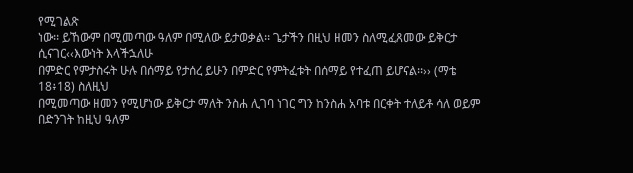የሚገልጽ
ነው፡፡ ይኸውም በሚመጣው ዓለም በሚለው ይታወቃል፡፡ ጌታችን በዚህ ዘመን ስለሚፈጸመው ይቅርታ ሲናገር‹‹እውነት እላችኋለሁ
በምድር የምታስሩት ሁሉ በሰማይ የታሰረ ይሁን በምድር የምትፈቱት በሰማይ የተፈጠ ይሆናል፡፡›› (ማቴ 18፥18) ስለዚህ
በሚመጣው ዘመን የሚሆነው ይቅርታ ማለት ንስሐ ሊገባ ነገር ግን ከንስሐ አባቱ በርቀት ተለይቶ ሳለ ወይም በድንገት ከዚህ ዓለም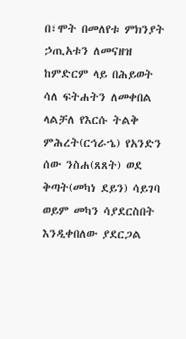በ፣ሞት በመለየቱ ምክንያት ኃጢአቱን ለመናዘዝ ከምድርም ላይ በሕይወት ሳለ ፍትሐትን ለመቀበል ላልቻለ የእርሱ ትልቅ
ምሕረት(ርኅራኄ) የአንድን ሰው ንስሐ(ጸጸት) ወደ ቅጣት(መካነ ደይን) ሳይገባ ወይም መካን ሳያደርስበት እንዲቀበለው ያደርጋል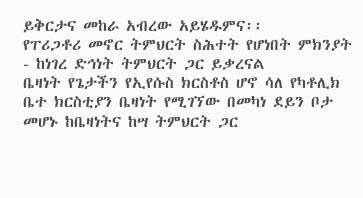ይቅርታና መከራ አብረው አይሄዱምና፡፡
የፐሪጋቶሪ መኖር ትምህርት ስሕተት የሆነበት ምክንያት
- ከነገረ ድኅነት ትምህርት ጋር ይቃረናል
ቤዛነት የጌታችን የኢየሱስ ክርስቶስ ሆኖ ሳለ የካቶሊክ
ቤተ ክርስቲያን ቤዛነት የሚገኘው በመካነ ደይን ቦታ መሆኑ ከቤዛነትና ከሣ ትምህርት ጋር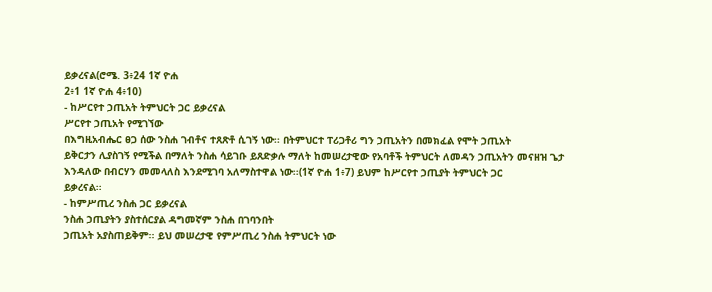ይቃረናል(ሮሜ. 3፥24 1ኛ ዮሐ
2፥1 1ኛ ዮሐ 4፥10)
- ከሥርየተ ኃጢአት ትምህርት ጋር ይቃረናል
ሥርየተ ኃጢአት የሚገኘው
በእግዚአብሔር ፀጋ ሰው ንስሐ ገብቶና ተጸጽቶ ሲገኝ ነው፡፡ በትምህርተ ፐሪጋቶሪ ግን ኃጢአትን በመክፈል የሞት ኃጢአት
ይቅርታን ሊያስገኝ የሚችል በማለት ንስሐ ሳይገቡ ይጸድቃሉ ማለት ከመሠረታዊው የአባቶች ትምህርት ለመዳን ኃጢአትን መናዘዝ ጌታ
እንዳለው በብርሃን መመላለስ እንደሚገባ አለማስተዋል ነው፡፡(1ኛ ዮሐ 1፥7) ይህም ከሥርየተ ኃጢያት ትምህርት ጋር
ይቃረናል፡፡
- ከምሥጢረ ንስሐ ጋር ይቃረናል
ንስሐ ኃጢያትን ያስተሰርያል ዳግመኛም ንስሐ በገባንበት
ኃጢአት አያስጠይቅም፡፡ ይህ መሠረታዊ የምሥጢረ ንስሐ ትምህርት ነው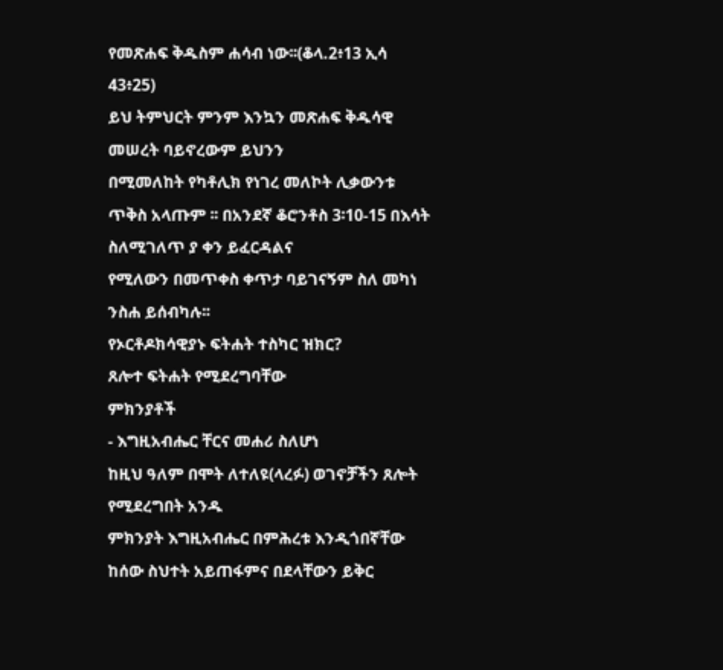የመጽሐፍ ቅዱስም ሐሳብ ነው፡፡(ቆላ.2፥13 ኢሳ
43፥25)
ይህ ትምህርት ምንም እንኳን መጽሐፍ ቅዱሳዊ መሠረት ባይኖረውም ይህንን
በሚመለከት የካቶሊክ የነገረ መለኮት ሊቃውንቱ ጥቅስ አላጡም ፡፡ በአንደኛ ቆሮንቶስ 3፡10-15 በእሳት ስለሚገለጥ ያ ቀን ይፈርዳልና
የሚለውን በመጥቀስ ቀጥታ ባይገናኝም ስለ መካነ ንስሐ ይሰብካሉ፡፡
የኦርቶዶክሳዊያኑ ፍትሐት ተስካር ዝክር?
ጸሎተ ፍትሐት የሚደረግባቸው
ምክንያቶች
- እግዚአብሔር ቸርና መሐሪ ስለሆነ
ከዚህ ዓለም በሞት ለተለዩ(ላረፉ) ወገኖቻችን ጸሎት የሚደረግበት አንዱ
ምክንያት እግዚአብሔር በምሕረቱ እንዲጎበኛቸው ከሰው ስህተት አይጠፋምና በደላቸውን ይቅር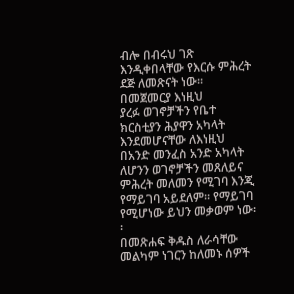ብሎ በብሩህ ገጽ እንዲቀበላቸው የእርሱ ምሕረት ደጅ ለመጽናት ነው፡፡ በመጀመርያ እነዚህ
ያረፉ ወገኖቻችን የቤተ ክርስቲያን ሕያዋን አካላት እንደመሆናቸው ለእነዚህ በአንድ መንፈስ አንድ አካላት ለሆንን ወገኖቻችን መጸለይና
ምሕረት መለመን የሚገባ እንጂ የማይገባ አይደለም፡፡ የማይገባ የሚሆነው ይህን መቃወም ነው፡፡
በመጽሐፍ ቅዱስ ለራሳቸው መልካም ነገርን ከለመኑ ሰዎች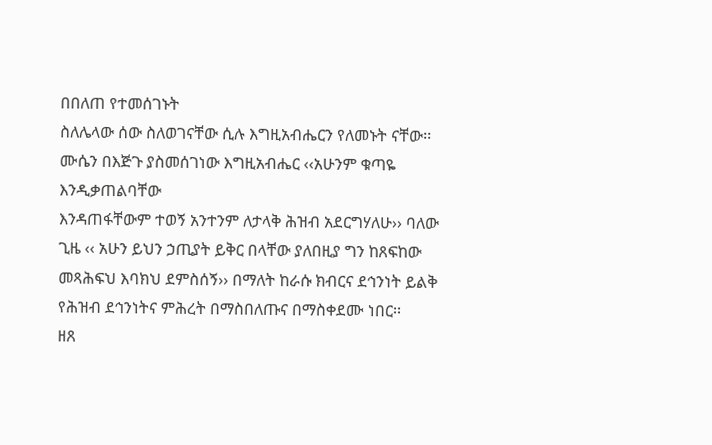በበለጠ የተመሰገኑት
ስለሌላው ሰው ስለወገናቸው ሲሉ እግዚአብሔርን የለመኑት ናቸው፡፡ ሙሴን በእጅጉ ያስመሰገነው እግዚአብሔር ‹‹አሁንም ቁጣዬ እንዲቃጠልባቸው
እንዳጠፋቸውም ተወኝ አንተንም ለታላቅ ሕዝብ አደርግሃለሁ›› ባለው ጊዜ ‹‹ አሁን ይህን ኃጢያት ይቅር በላቸው ያለበዚያ ግን ከጸፍከው
መጻሕፍህ እባክህ ደምስሰኝ›› በማለት ከራሱ ክብርና ደኅንነት ይልቅ የሕዝብ ደኅንነትና ምሕረት በማስበለጡና በማስቀደሙ ነበር፡፡
ዘጸ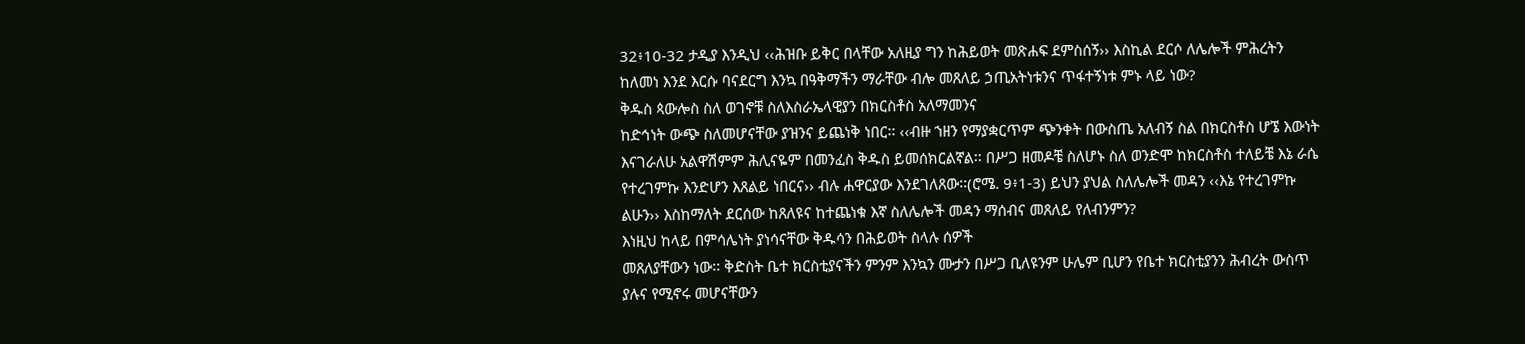32፥10-32 ታዲያ እንዲህ ‹‹ሕዝቡ ይቅር በላቸው አለዚያ ግን ከሕይወት መጽሐፍ ደምስሰኝ›› እስኪል ደርሶ ለሌሎች ምሕረትን
ከለመነ እንደ እርሱ ባናደርግ እንኳ በዓቅማችን ማራቸው ብሎ መጸለይ ኃጢአትነቱንና ጥፋተኝነቱ ምኑ ላይ ነው?
ቅዱስ ጳውሎስ ስለ ወገኖቹ ስለእስራኤላዊያን በክርስቶስ አለማመንና
ከድኅነት ውጭ ስለመሆናቸው ያዝንና ይጨነቅ ነበር፡፡ ‹‹ብዙ ኀዘን የማያቋርጥም ጭንቀት በውስጤ አለብኝ ስል በክርስቶስ ሆኜ እውነት
እናገራለሁ አልዋሽምም ሕሊናዬም በመንፈስ ቅዱስ ይመሰክርልኛል፡፡ በሥጋ ዘመዶቼ ስለሆኑ ስለ ወንድሞ ከክርስቶስ ተለይቼ እኔ ራሴ
የተረገምኩ እንድሆን እጸልይ ነበርና›› ብሉ ሐዋርያው እንደገለጸው፡፡(ሮሜ. 9፥1-3) ይህን ያህል ስለሌሎች መዳን ‹‹እኔ የተረገምኩ
ልሁን›› እስከማለት ደርሰው ከጸለዩና ከተጨነቁ እኛ ስለሌሎች መዳን ማሰብና መጸለይ የለብንምን?
እነዚህ ከላይ በምሳሌነት ያነሳናቸው ቅዱሳን በሕይወት ስላሉ ሰዎች
መጸለያቸውን ነው፡፡ ቅድስት ቤተ ክርስቲያናችን ምንም እንኳን ሙታን በሥጋ ቢለዩንም ሁሌም ቢሆን የቤተ ክርስቲያንን ሕብረት ውስጥ
ያሉና የሚኖሩ መሆናቸውን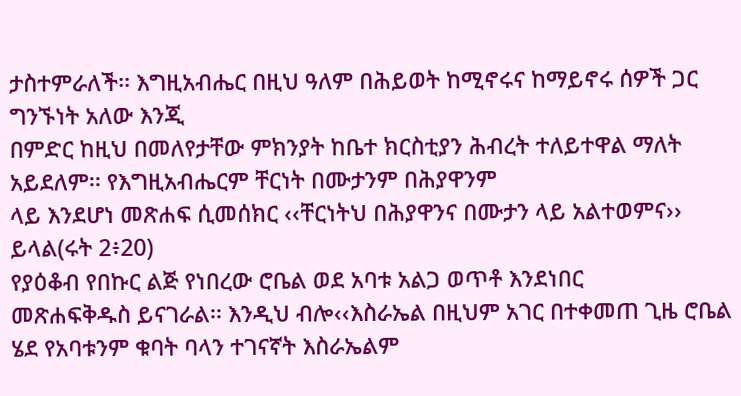ታስተምራለች፡፡ እግዚአብሔር በዚህ ዓለም በሕይወት ከሚኖሩና ከማይኖሩ ሰዎች ጋር ግንኙነት አለው እንጂ
በምድር ከዚህ በመለየታቸው ምክንያት ከቤተ ክርስቲያን ሕብረት ተለይተዋል ማለት አይደለም፡፡ የእግዚአብሔርም ቸርነት በሙታንም በሕያዋንም
ላይ እንደሆነ መጽሐፍ ሲመሰክር ‹‹ቸርነትህ በሕያዋንና በሙታን ላይ አልተወምና›› ይላል(ሩት 2፥20)
የያዕቆብ የበኩር ልጅ የነበረው ሮቤል ወደ አባቱ አልጋ ወጥቶ እንደነበር
መጽሐፍቅዱስ ይናገራል፡፡ እንዲህ ብሎ‹‹እስራኤል በዚህም አገር በተቀመጠ ጊዜ ሮቤል ሄደ የአባቱንም ቁባት ባላን ተገናኛት እስራኤልም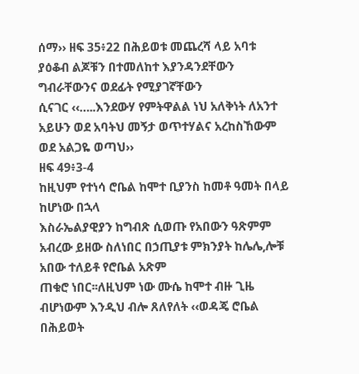ሰማ›› ዘፍ 35፥22 በሕይወቱ መጨረሻ ላይ አባቱ ያዕቆብ ልጆቹን በተመለከተ እያንዳንደቸውን ግብራቸውንና ወደፊት የሚያገኛቸውን
ሲናገር ‹‹…..እንደውሃ የምትዋልል ነህ አለቅነት ለአንተ አይሁን ወደ አባትህ መኝታ ወጥተሃልና አረከስኸውም ወደ አልጋዬ ወጣህ››
ዘፍ 49፥3-4
ከዚህም የተነሳ ሮቤል ከሞተ ቢያንስ ከመቶ ዓመት በላይ ከሆነው በኋላ
እስራኤልያዊያን ከግብጽ ሲወጡ የአበውን ዓጽምም አብረው ይዘው ስለነበር በኃጢያቱ ምክንያት ከሌሌ,ሎቹ አበው ተለይቶ የሮቤል አጽም
ጠቁሮ ነበር፡፡ለዚህም ነው ሙሴ ከሞተ ብዙ ጊዜ ብሆነውም እንዲህ ብሎ ጸለየለት ‹‹ወዳጄ ሮቤል በሕይወት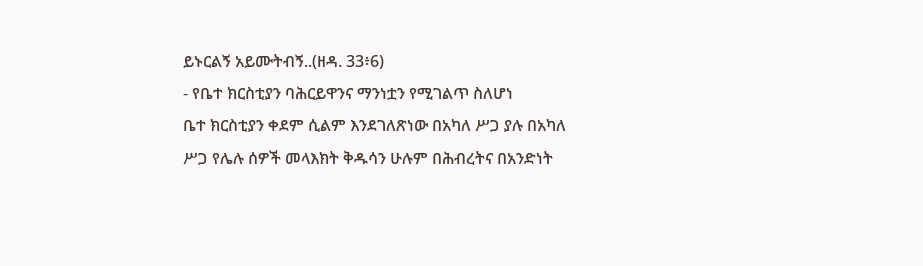ይኑርልኝ አይሙትብኝ..(ዘዳ. 33፥6)
- የቤተ ክርስቲያን ባሕርይዋንና ማንነቷን የሚገልጥ ስለሆነ
ቤተ ክርስቲያን ቀደም ሲልም እንደገለጽነው በአካለ ሥጋ ያሉ በአካለ
ሥጋ የሌሉ ሰዎች መላእክት ቅዱሳን ሁሉም በሕብረትና በአንድነት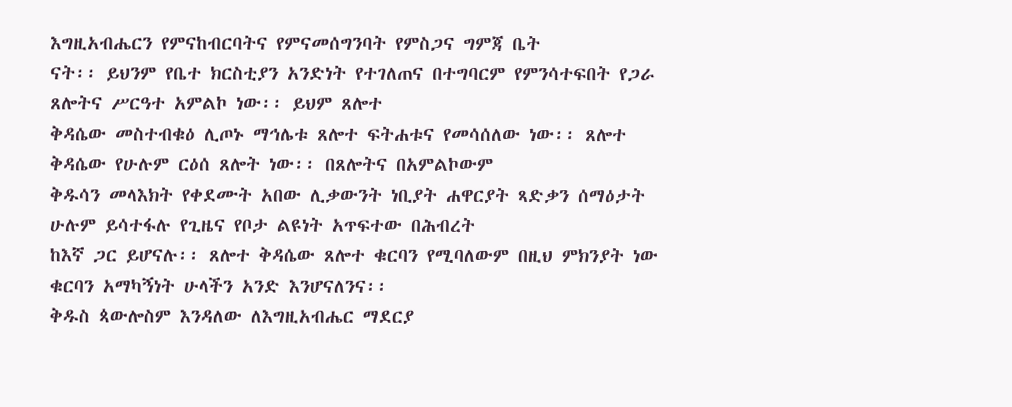እግዚአብሔርን የምናከብርባትና የምናመሰግንባት የምስጋና ግምጃ ቤት
ናት፡፡ ይህንም የቤተ ክርስቲያን አንድነት የተገለጠና በተግባርም የምንሳተፍበት የጋራ ጸሎትና ሥርዓተ አምልኮ ነው፡፡ ይህም ጸሎተ
ቅዳሴው መስተብቁዕ ሊጦኑ ማኅሌቱ ጸሎተ ፍትሐቱና የመሳሰለው ነው፡፡ ጸሎተ ቅዳሴው የሁሉም ርዕሰ ጸሎት ነው፡፡ በጸሎትና በአምልኮውም
ቅዱሳን መላእክት የቀደሙት አበው ሊቃውንት ነቢያት ሐዋርያት ጻድቃን ሰማዕታት ሁሉም ይሳተፋሉ የጊዜና የቦታ ልዩነት አጥፍተው በሕብረት
ከእኛ ጋር ይሆናሉ፡፡ ጸሎተ ቅዳሴው ጸሎተ ቁርባን የሚባለውም በዚህ ምክንያት ነው ቁርባን አማካኝነት ሁላችን አንድ እንሆናለንና፡፡
ቅዱስ ጳውሎስም እንዳለው ለእግዚአብሔር ማደርያ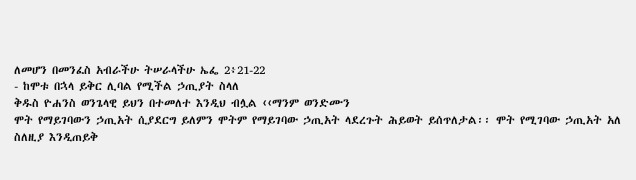ለመሆን በመንፈስ አብራችሁ ትሠራላችሁ ኤፌ 2፥21-22
- ከሞቱ በኋላ ይቅር ሊባል የሚችል ኃጢያት ስላለ
ቅዱስ ዮሐንስ ወንጌላዊ ይህን በተመለተ እንዲህ ብሏል ‹‹ማንም ወንድሙን
ሞት የማይገባውን ኃጢአት ሲያደርግ ይለምን ሞትም የማይገባው ኃጢአት ላደረጉት ሕይወት ይሰጥለታል፡፡ ሞት የሚገባው ኃጢአት አለ
ስለዚያ እንዲጠይቅ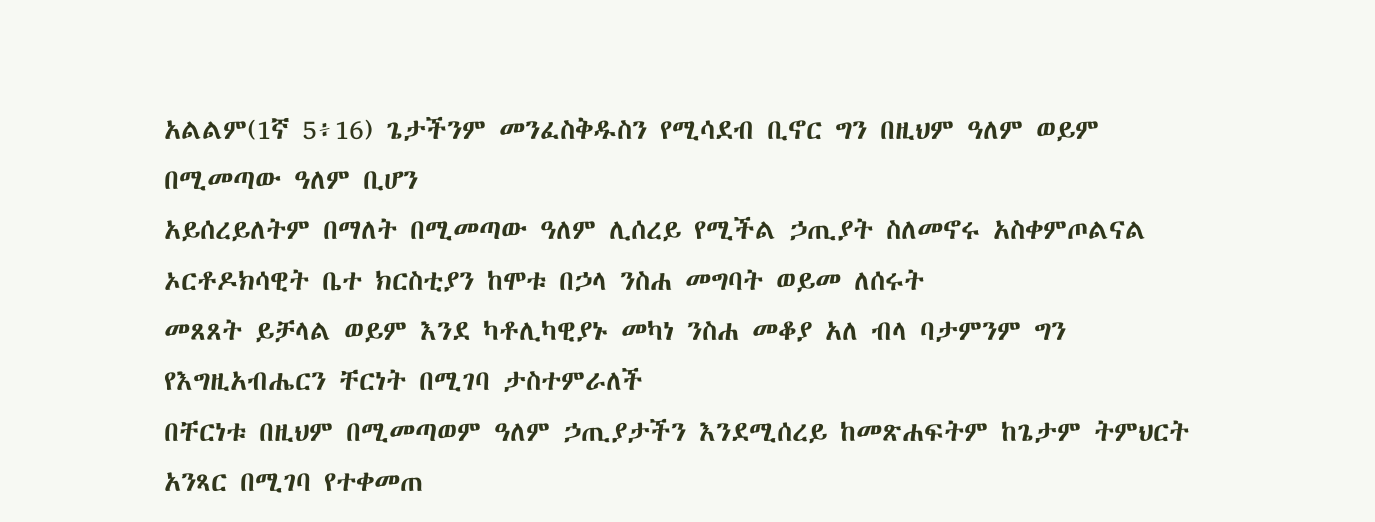አልልም(1ኛ 5፥16) ጌታችንም መንፈስቅዱስን የሚሳደብ ቢኖር ግን በዚህም ዓለም ወይም በሚመጣው ዓለም ቢሆን
አይሰረይለትም በማለት በሚመጣው ዓለም ሊሰረይ የሚችል ኃጢያት ስለመኖሩ አስቀምጦልናል
ኦርቶዶክሳዊት ቤተ ክርስቲያን ከሞቱ በኃላ ንስሐ መግባት ወይመ ለሰሩት
መጸጸት ይቻላል ወይም እንደ ካቶሊካዊያኑ መካነ ንስሐ መቆያ አለ ብላ ባታምንም ግን የእግዚአብሔርን ቸርነት በሚገባ ታስተምራለች
በቸርነቱ በዚህም በሚመጣወም ዓለም ኃጢያታችን እንደሚሰረይ ከመጽሐፍትም ከጌታም ትምህርት አንጻር በሚገባ የተቀመጠ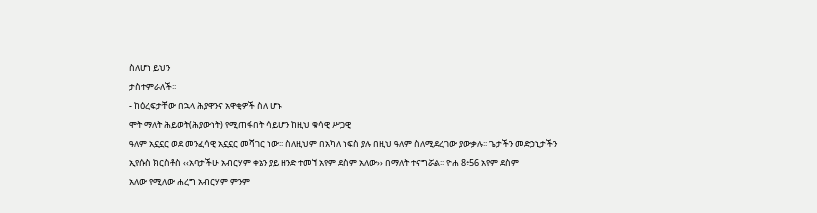ስለሆነ ይህን
ታስተምራለች፡፡
- ከዕረፍታቸው በኋላ ሕያዋንና አዋቂዎች ስለ ሆኑ
ሞት ማለት ሕይወት(ሕያውነት) የሚጠፋበት ሳይሆን ከዚህ ቁሳዊ ሥጋዊ
ዓለም አኗኗር ወደ መንፈሳዊ አኗኗር መሻገር ነው፡፡ ስለዚህም በአካለ ነፍስ ያሉ በዚህ ዓለም ስለሚደረገው ያውቃሉ፡፡ ጌታችን መድኃኒታችን
ኢየሱስ ክርስቶስ ‹‹አባታችሁ አብርሃም ቀኔን ያይ ዘንድ ተመኘ አየም ደስም አለው›› በማለት ተናግሯል፡፡ ዮሐ 8፥56 አየም ደስም
አለው የሚለው ሐረግ አብርሃም ምንም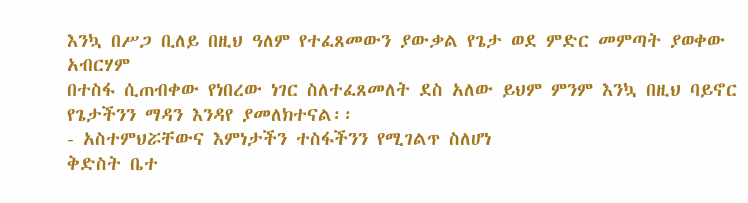እንኳ በሥጋ ቢለይ በዚህ ዓለም የተፈጸመውን ያውቃል የጌታ ወደ ምድር መምጣት ያወቀው አብርሃም
በተስፋ ሲጠብቀው የነበረው ነገር ስለተፈጸመለት ደስ አለው ይህም ምንም እንኳ በዚህ ባይኖር የጌታችንን ማዳን እንዳየ ያመለክተናል፡፡
- አስተምህሯቸውና እምነታችን ተስፋችንን የሚገልጥ ስለሆነ
ቅድስት ቤተ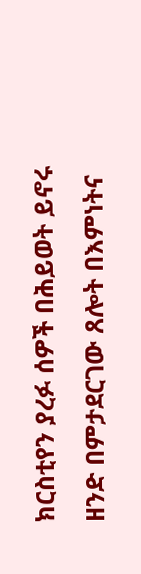ክርስቲየን ያረፉ ሰዎች በሕይወት ይኖሩ ዘንድ በምታደርገው ጸሎት በእምነትና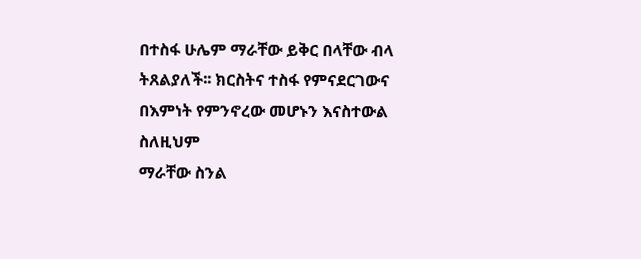በተስፋ ሁሌም ማራቸው ይቅር በላቸው ብላ ትጸልያለች፡፡ ክርስትና ተስፋ የምናደርገውና በእምነት የምንኖረው መሆኑን እናስተውል ስለዚህም
ማራቸው ስንል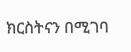ክርስትናን በሚገባ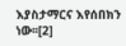እያስታማርና እየሰበክን ነው፡፡[2]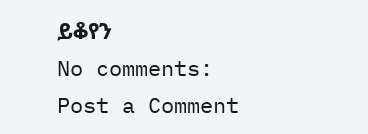ይቆየን
No comments:
Post a Comment